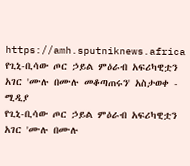https://amh.sputniknews.africa
የጊኒ-ቢሳው ጦር ኃይል ምዕራብ አፍሪካዊቷን አገር 'ሙሉ በሙሉ መቆጣጠሩን' አስታወቀ - ሚዲያ
የጊኒ-ቢሳው ጦር ኃይል ምዕራብ አፍሪካዊቷን አገር 'ሙሉ በሙሉ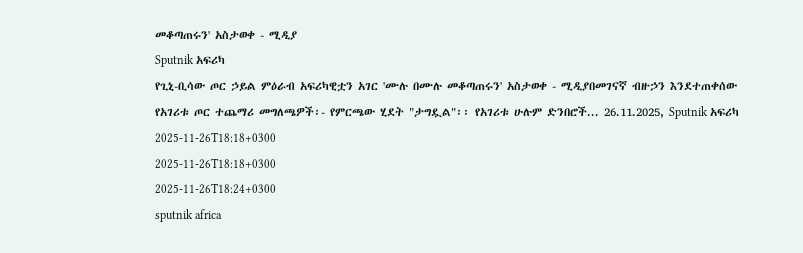መቆጣጠሩን' አስታወቀ - ሚዲያ
Sputnik አፍሪካ
የጊኒ-ቢሳው ጦር ኃይል ምዕራብ አፍሪካዊቷን አገር 'ሙሉ በሙሉ መቆጣጠሩን' አስታወቀ - ሚዲያበመገናኛ ብዙኃን እንደተጠቀሰው የአገሪቱ ጦር ተጨማሪ መግለጫዎች፡- የምርጫው ሂደት "ታግዷል"፡፡ የአገሪቱ ሁሉም ድንበሮች... 26.11.2025, Sputnik አፍሪካ
2025-11-26T18:18+0300
2025-11-26T18:18+0300
2025-11-26T18:24+0300
sputnik africa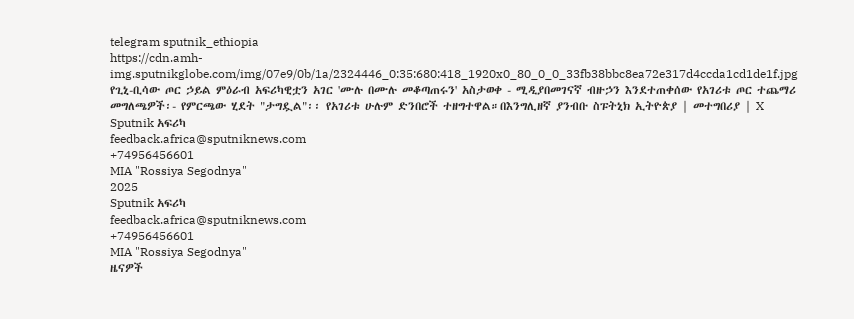telegram sputnik_ethiopia
https://cdn.amh-img.sputnikglobe.com/img/07e9/0b/1a/2324446_0:35:680:418_1920x0_80_0_0_33fb38bbc8ea72e317d4ccda1cd1de1f.jpg
የጊኒ-ቢሳው ጦር ኃይል ምዕራብ አፍሪካዊቷን አገር 'ሙሉ በሙሉ መቆጣጠሩን' አስታወቀ - ሚዲያበመገናኛ ብዙኃን እንደተጠቀሰው የአገሪቱ ጦር ተጨማሪ መግለጫዎች፡- የምርጫው ሂደት "ታግዷል"፡፡ የአገሪቱ ሁሉም ድንበሮች ተዘግተዋል።በእንግሊዘኛ ያንብቡ ስፑትኒክ ኢትዮጵያ | መተግበሪያ | X
Sputnik አፍሪካ
feedback.africa@sputniknews.com
+74956456601
MIA "Rossiya Segodnya"
2025
Sputnik አፍሪካ
feedback.africa@sputniknews.com
+74956456601
MIA "Rossiya Segodnya"
ዜናዎች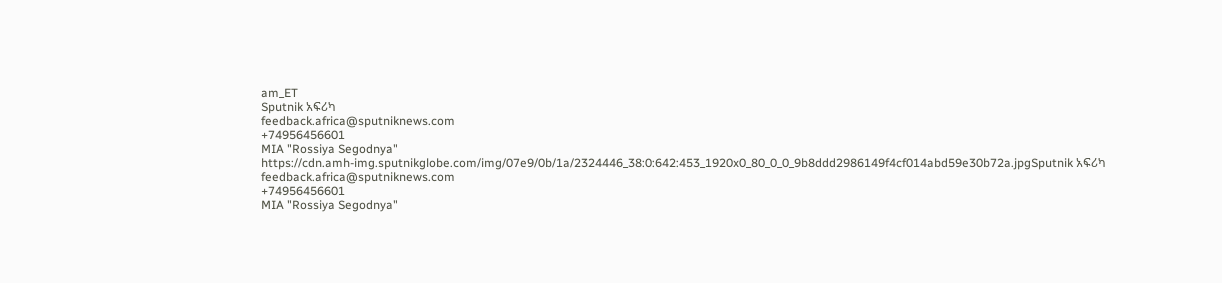am_ET
Sputnik አፍሪካ
feedback.africa@sputniknews.com
+74956456601
MIA "Rossiya Segodnya"
https://cdn.amh-img.sputnikglobe.com/img/07e9/0b/1a/2324446_38:0:642:453_1920x0_80_0_0_9b8ddd2986149f4cf014abd59e30b72a.jpgSputnik አፍሪካ
feedback.africa@sputniknews.com
+74956456601
MIA "Rossiya Segodnya"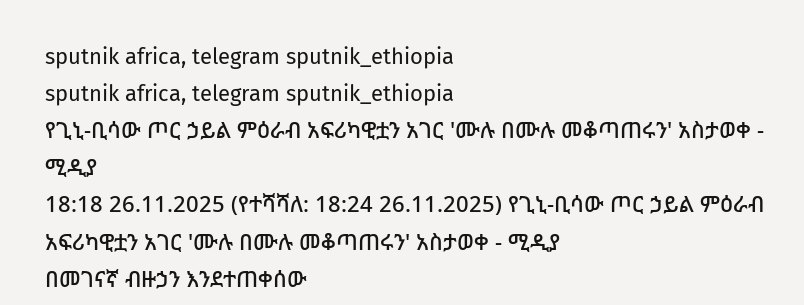sputnik africa, telegram sputnik_ethiopia
sputnik africa, telegram sputnik_ethiopia
የጊኒ-ቢሳው ጦር ኃይል ምዕራብ አፍሪካዊቷን አገር 'ሙሉ በሙሉ መቆጣጠሩን' አስታወቀ - ሚዲያ
18:18 26.11.2025 (የተሻሻለ: 18:24 26.11.2025) የጊኒ-ቢሳው ጦር ኃይል ምዕራብ አፍሪካዊቷን አገር 'ሙሉ በሙሉ መቆጣጠሩን' አስታወቀ - ሚዲያ
በመገናኛ ብዙኃን እንደተጠቀሰው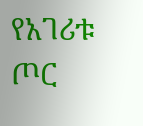የአገሪቱ ጦር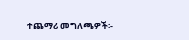ተጨማሪ መግለጫዎች፡-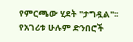የምርጫው ሂደት "ታግዷል"፡፡
የአገሪቱ ሁሉም ድንበሮች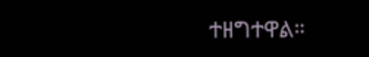ተዘግተዋል።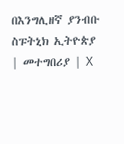በእንግሊዘኛ ያንብቡ
ስፑትኒክ ኢትዮጵያ | መተግበሪያ | X